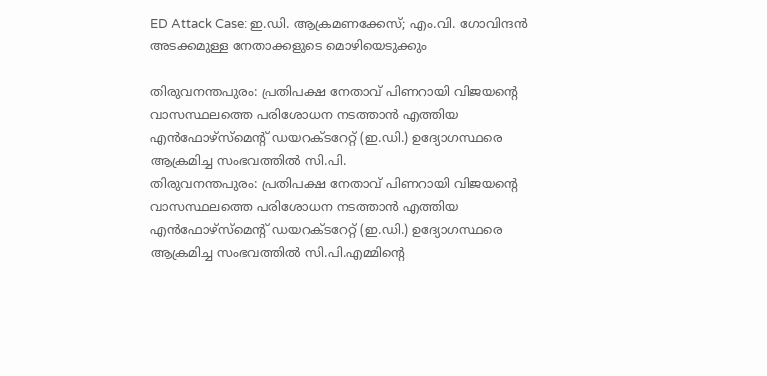ED Attack Case: ഇ.ഡി. ആക്രമണക്കേസ്; എം.വി. ഗോവിന്ദൻ അടക്കമുള്ള നേതാക്കളുടെ മൊഴിയെടുക്കും

തിരുവനന്തപുരം: പ്രതിപക്ഷ നേതാവ് പിണറായി വിജയന്റെ വാസസ്ഥലത്തെ പരിശോധന നടത്താൻ എത്തിയ എൻഫോഴ്സ്മെന്റ് ഡയറക്ടറേറ്റ് (ഇ.ഡി.) ഉദ്യോഗസ്ഥരെ ആക്രമിച്ച സംഭവത്തിൽ സി.പി.
തിരുവനന്തപുരം: പ്രതിപക്ഷ നേതാവ് പിണറായി വിജയന്റെ വാസസ്ഥലത്തെ പരിശോധന നടത്താൻ എത്തിയ എൻഫോഴ്സ്മെന്റ് ഡയറക്ടറേറ്റ് (ഇ.ഡി.) ഉദ്യോഗസ്ഥരെ ആക്രമിച്ച സംഭവത്തിൽ സി.പി.എമ്മിന്റെ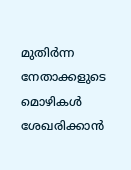മുതിർന്ന നേതാക്കളുടെ മൊഴികൾ ശേഖരിക്കാൻ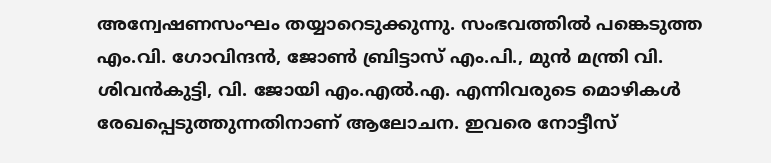അന്വേഷണസംഘം തയ്യാറെടുക്കുന്നു. സംഭവത്തിൽ പങ്കെടുത്ത എം.വി. ഗോവിന്ദൻ, ജോൺ ബ്രിട്ടാസ് എം.പി., മുൻ മന്ത്രി വി. ശിവൻകുട്ടി, വി. ജോയി എം.എൽ.എ. എന്നിവരുടെ മൊഴികൾ രേഖപ്പെടുത്തുന്നതിനാണ് ആലോചന. ഇവരെ നോട്ടീസ്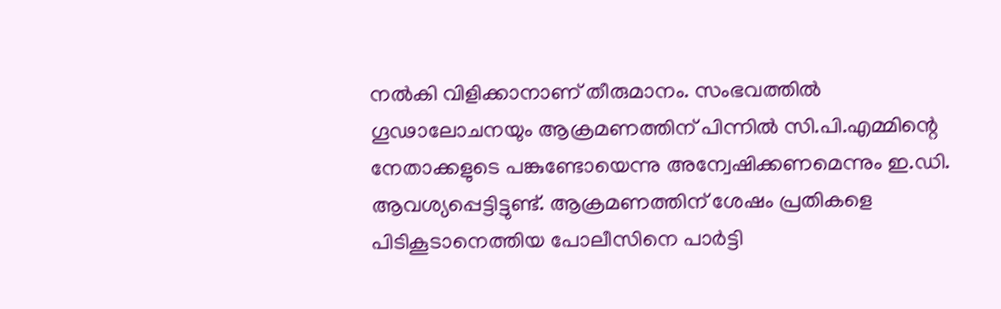നൽകി വിളിക്കാനാണ് തീരുമാനം. സംഭവത്തിൽ ഗൂഢാലോചനയും ആക്രമണത്തിന് പിന്നിൽ സി.പി.എമ്മിന്റെ നേതാക്കളുടെ പങ്കുണ്ടോയെന്നു അന്വേഷിക്കണമെന്നും ഇ.ഡി. ആവശ്യപ്പെട്ടിട്ടുണ്ട്. ആക്രമണത്തിന് ശേഷം പ്രതികളെ പിടികൂടാനെത്തിയ പോലീസിനെ പാർട്ടി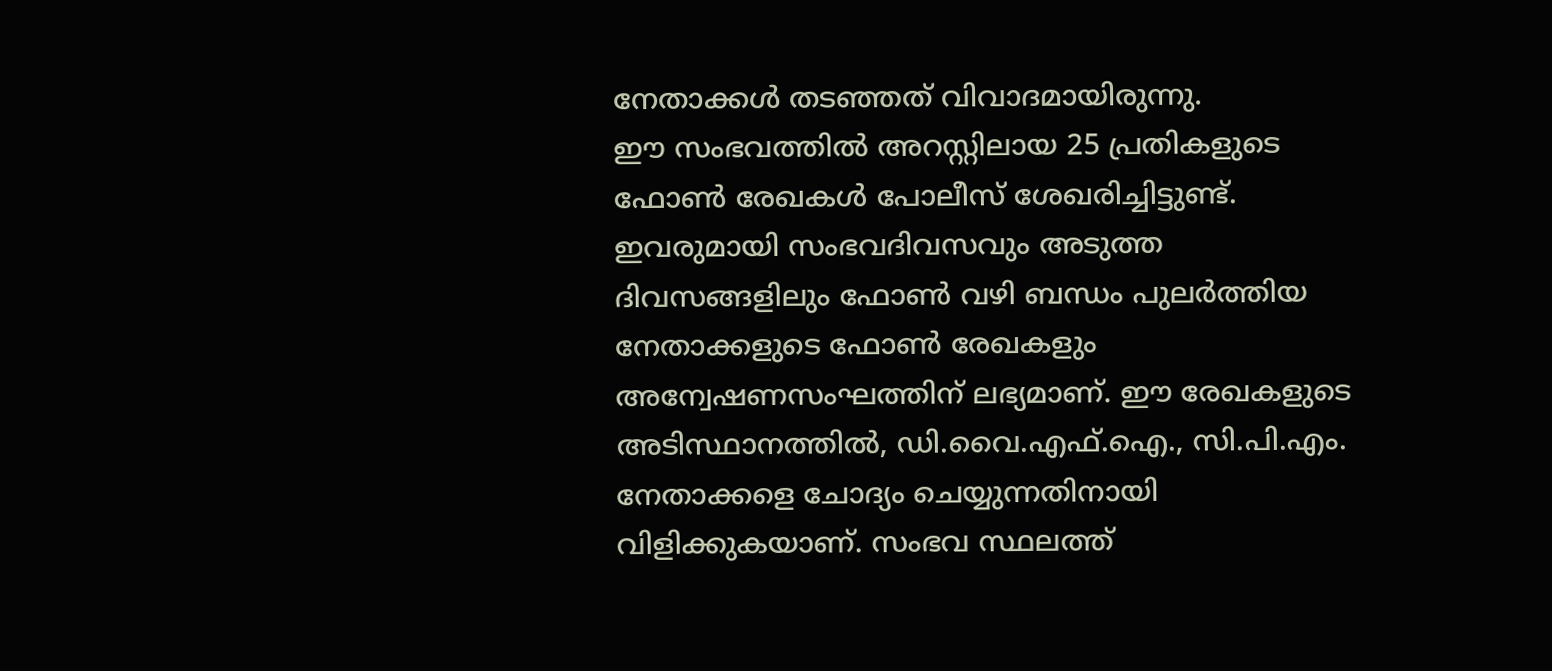നേതാക്കൾ തടഞ്ഞത് വിവാദമായിരുന്നു.
ഈ സംഭവത്തിൽ അറസ്റ്റിലായ 25 പ്രതികളുടെ ഫോൺ രേഖകൾ പോലീസ് ശേഖരിച്ചിട്ടുണ്ട്. ഇവരുമായി സംഭവദിവസവും അടുത്ത ദിവസങ്ങളിലും ഫോൺ വഴി ബന്ധം പുലർത്തിയ നേതാക്കളുടെ ഫോൺ രേഖകളും അന്വേഷണസംഘത്തിന് ലഭ്യമാണ്. ഈ രേഖകളുടെ അടിസ്ഥാനത്തിൽ, ഡി.വൈ.എഫ്.ഐ., സി.പി.എം. നേതാക്കളെ ചോദ്യം ചെയ്യുന്നതിനായി വിളിക്കുകയാണ്. സംഭവ സ്ഥലത്ത്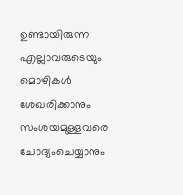ഉണ്ടായിരുന്ന എല്ലാവരുടെയും മൊഴികൾ ശേഖരിക്കാനും സംശയമുള്ളവരെ ചോദ്യംചെയ്യാനും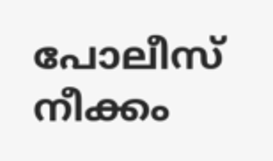പോലീസ് നീക്കം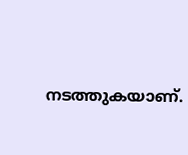നടത്തുകയാണ്.